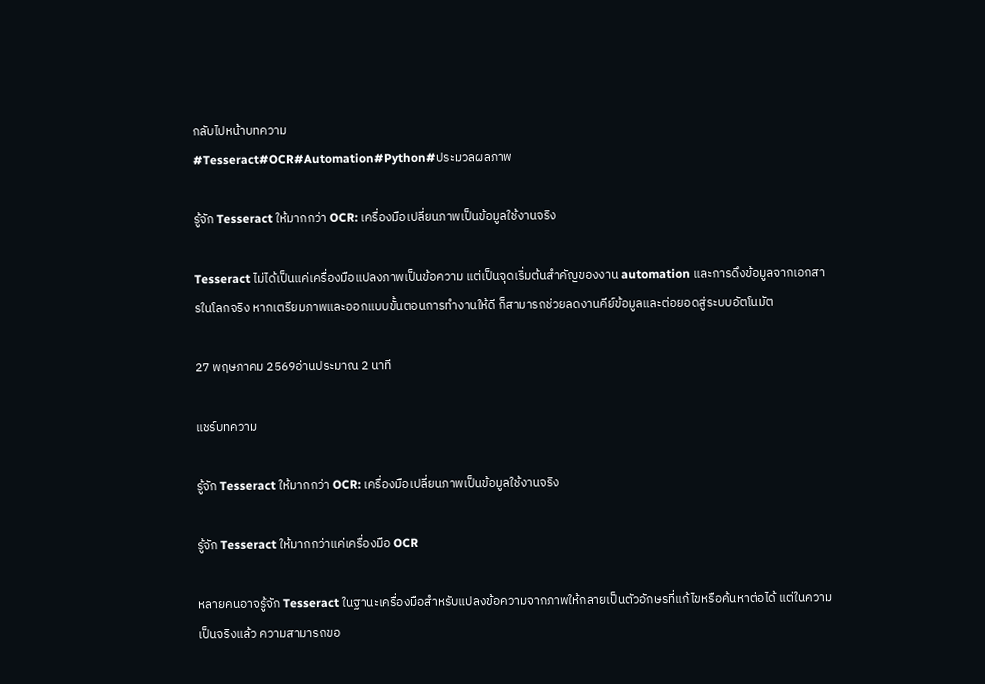กลับไปหน้าบทความ
#Tesseract#OCR#Automation#Python#ประมวลผลภาพ

รู้จัก Tesseract ให้มากกว่า OCR: เครื่องมือเปลี่ยนภาพเป็นข้อมูลใช้งานจริง

Tesseract ไม่ได้เป็นแค่เครื่องมือแปลงภาพเป็นข้อความ แต่เป็นจุดเริ่มต้นสำคัญของงาน automation และการดึงข้อมูลจากเอกสารในโลกจริง หากเตรียมภาพและออกแบบขั้นตอนการทำงานให้ดี ก็สามารถช่วยลดงานคีย์ข้อมูลและต่อยอดสู่ระบบอัตโนมัต

27 พฤษภาคม 2569อ่านประมาณ 2 นาที

แชร์บทความ

รู้จัก Tesseract ให้มากกว่า OCR: เครื่องมือเปลี่ยนภาพเป็นข้อมูลใช้งานจริง

รู้จัก Tesseract ให้มากกว่าแค่เครื่องมือ OCR

หลายคนอาจรู้จัก Tesseract ในฐานะเครื่องมือสำหรับแปลงข้อความจากภาพให้กลายเป็นตัวอักษรที่แก้ไขหรือค้นหาต่อได้ แต่ในความเป็นจริงแล้ว ความสามารถขอ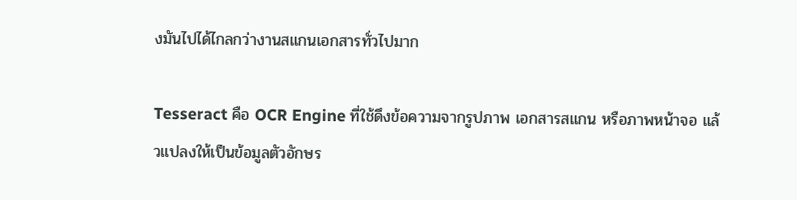งมันไปได้ไกลกว่างานสแกนเอกสารทั่วไปมาก

Tesseract คือ OCR Engine ที่ใช้ดึงข้อความจากรูปภาพ เอกสารสแกน หรือภาพหน้าจอ แล้วแปลงให้เป็นข้อมูลตัวอักษร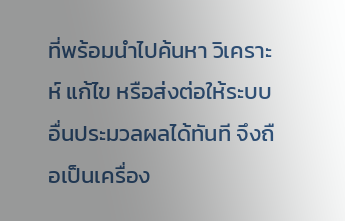ที่พร้อมนำไปค้นหา วิเคราะห์ แก้ไข หรือส่งต่อให้ระบบอื่นประมวลผลได้ทันที จึงถือเป็นเครื่อง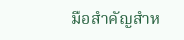มือสำคัญสำห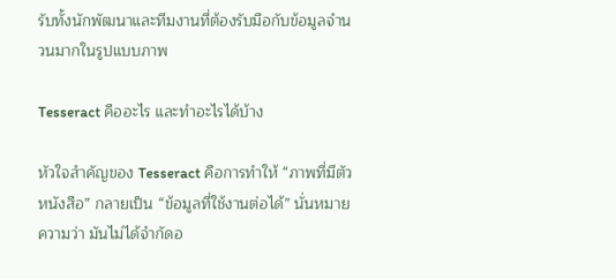รับทั้งนักพัฒนาและทีมงานที่ต้องรับมือกับข้อมูลจำนวนมากในรูปแบบภาพ

Tesseract คืออะไร และทำอะไรได้บ้าง

หัวใจสำคัญของ Tesseract คือการทำให้ “ภาพที่มีตัวหนังสือ” กลายเป็น “ข้อมูลที่ใช้งานต่อได้” นั่นหมายความว่า มันไม่ได้จำกัดอ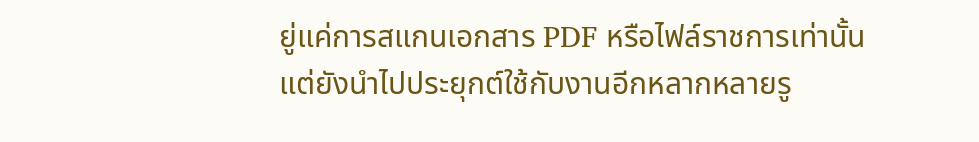ยู่แค่การสแกนเอกสาร PDF หรือไฟล์ราชการเท่านั้น แต่ยังนำไปประยุกต์ใช้กับงานอีกหลากหลายรู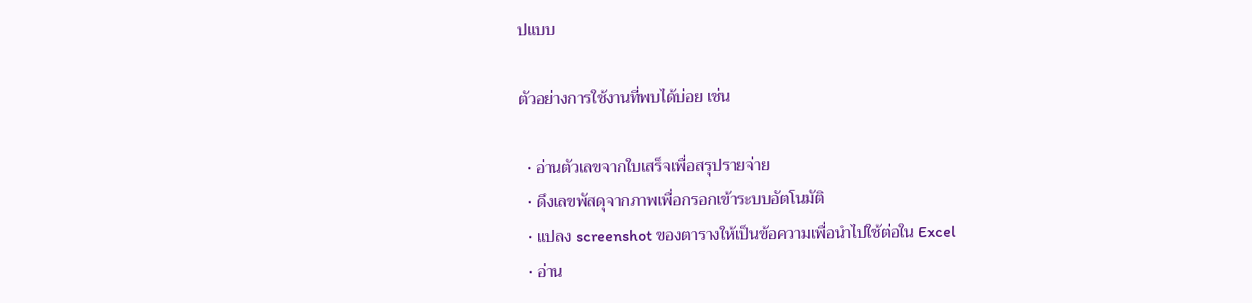ปแบบ

ตัวอย่างการใช้งานที่พบได้บ่อย เช่น

  • อ่านตัวเลขจากใบเสร็จเพื่อสรุปรายจ่าย
  • ดึงเลขพัสดุจากภาพเพื่อกรอกเข้าระบบอัตโนมัติ
  • แปลง screenshot ของตารางให้เป็นข้อความเพื่อนำไปใช้ต่อใน Excel
  • อ่าน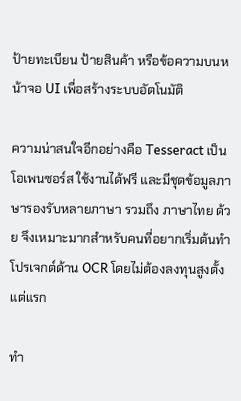ป้ายทะเบียน ป้ายสินค้า หรือข้อความบนหน้าจอ UI เพื่อสร้างระบบอัตโนมัติ

ความน่าสนใจอีกอย่างคือ Tesseract เป็น โอเพนซอร์ส ใช้งานได้ฟรี และมีชุดข้อมูลภาษารองรับหลายภาษา รวมถึง ภาษาไทย ด้วย จึงเหมาะมากสำหรับคนที่อยากเริ่มต้นทำโปรเจกต์ด้าน OCR โดยไม่ต้องลงทุนสูงตั้งแต่แรก

ทำ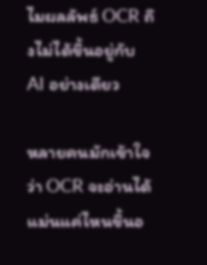ไมผลลัพธ์ OCR ถึงไม่ได้ขึ้นอยู่กับ AI อย่างเดียว

หลายคนมักเข้าใจว่า OCR จะอ่านได้แม่นแค่ไหนขึ้นอ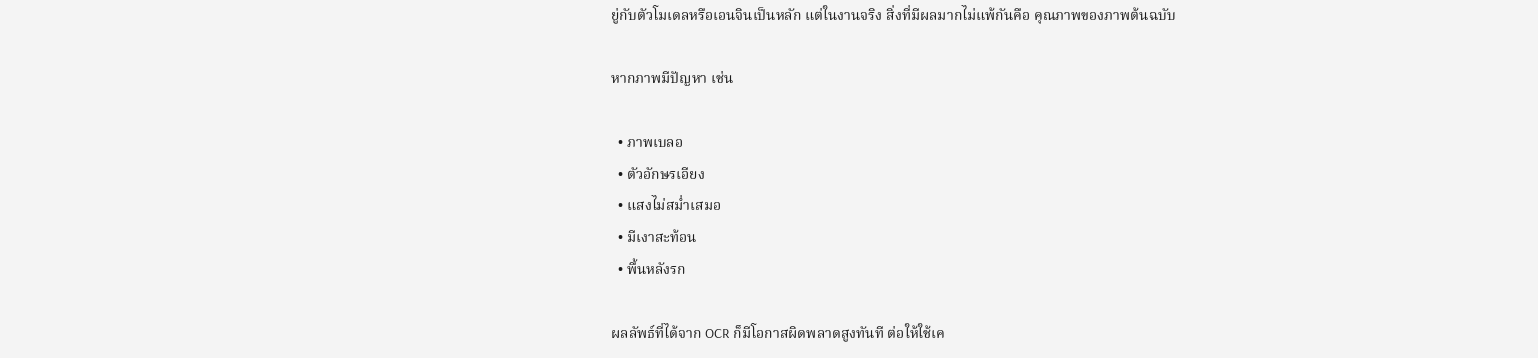ยู่กับตัวโมเดลหรือเอนจินเป็นหลัก แต่ในงานจริง สิ่งที่มีผลมากไม่แพ้กันคือ คุณภาพของภาพต้นฉบับ

หากภาพมีปัญหา เช่น

  • ภาพเบลอ
  • ตัวอักษรเอียง
  • แสงไม่สม่ำเสมอ
  • มีเงาสะท้อน
  • พื้นหลังรก

ผลลัพธ์ที่ได้จาก OCR ก็มีโอกาสผิดพลาดสูงทันที ต่อให้ใช้เค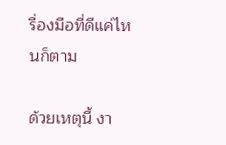รื่องมือที่ดีแค่ไหนก็ตาม

ด้วยเหตุนี้ งา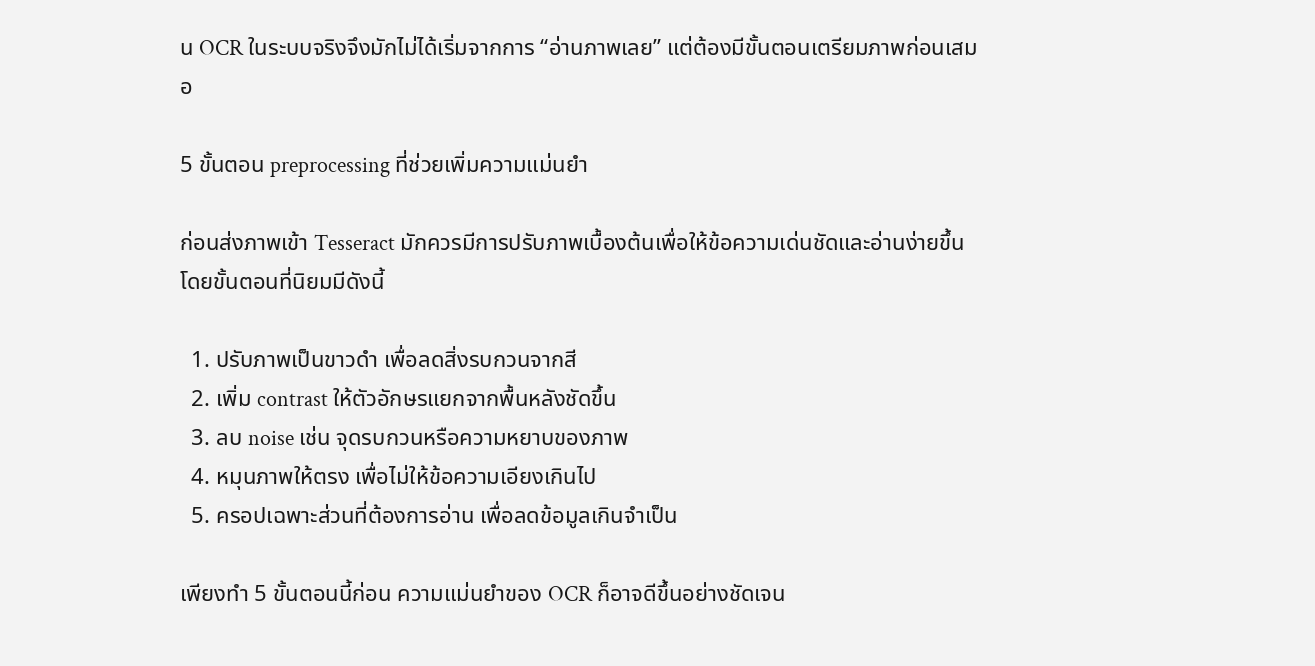น OCR ในระบบจริงจึงมักไม่ได้เริ่มจากการ “อ่านภาพเลย” แต่ต้องมีขั้นตอนเตรียมภาพก่อนเสมอ

5 ขั้นตอน preprocessing ที่ช่วยเพิ่มความแม่นยำ

ก่อนส่งภาพเข้า Tesseract มักควรมีการปรับภาพเบื้องต้นเพื่อให้ข้อความเด่นชัดและอ่านง่ายขึ้น โดยขั้นตอนที่นิยมมีดังนี้

  1. ปรับภาพเป็นขาวดำ เพื่อลดสิ่งรบกวนจากสี
  2. เพิ่ม contrast ให้ตัวอักษรแยกจากพื้นหลังชัดขึ้น
  3. ลบ noise เช่น จุดรบกวนหรือความหยาบของภาพ
  4. หมุนภาพให้ตรง เพื่อไม่ให้ข้อความเอียงเกินไป
  5. ครอปเฉพาะส่วนที่ต้องการอ่าน เพื่อลดข้อมูลเกินจำเป็น

เพียงทำ 5 ขั้นตอนนี้ก่อน ความแม่นยำของ OCR ก็อาจดีขึ้นอย่างชัดเจน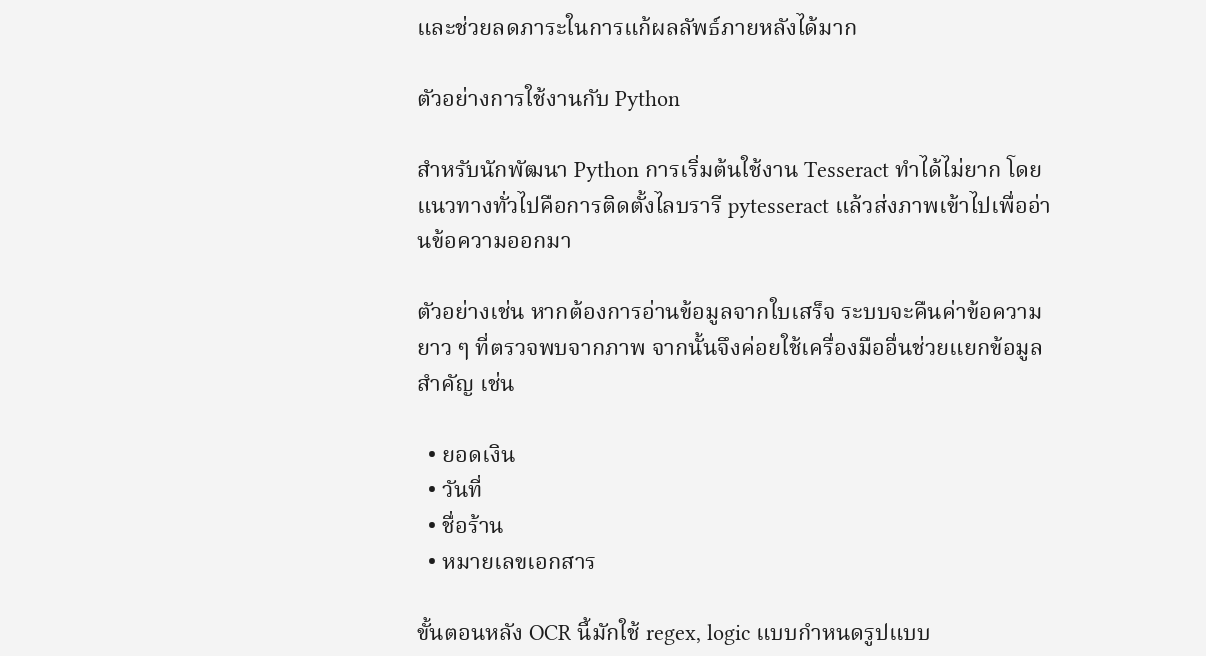และช่วยลดภาระในการแก้ผลลัพธ์ภายหลังได้มาก

ตัวอย่างการใช้งานกับ Python

สำหรับนักพัฒนา Python การเริ่มต้นใช้งาน Tesseract ทำได้ไม่ยาก โดยแนวทางทั่วไปคือการติดตั้งไลบรารี pytesseract แล้วส่งภาพเข้าไปเพื่ออ่านข้อความออกมา

ตัวอย่างเช่น หากต้องการอ่านข้อมูลจากใบเสร็จ ระบบจะคืนค่าข้อความยาว ๆ ที่ตรวจพบจากภาพ จากนั้นจึงค่อยใช้เครื่องมืออื่นช่วยแยกข้อมูลสำคัญ เช่น

  • ยอดเงิน
  • วันที่
  • ชื่อร้าน
  • หมายเลขเอกสาร

ขั้นตอนหลัง OCR นี้มักใช้ regex, logic แบบกำหนดรูปแบบ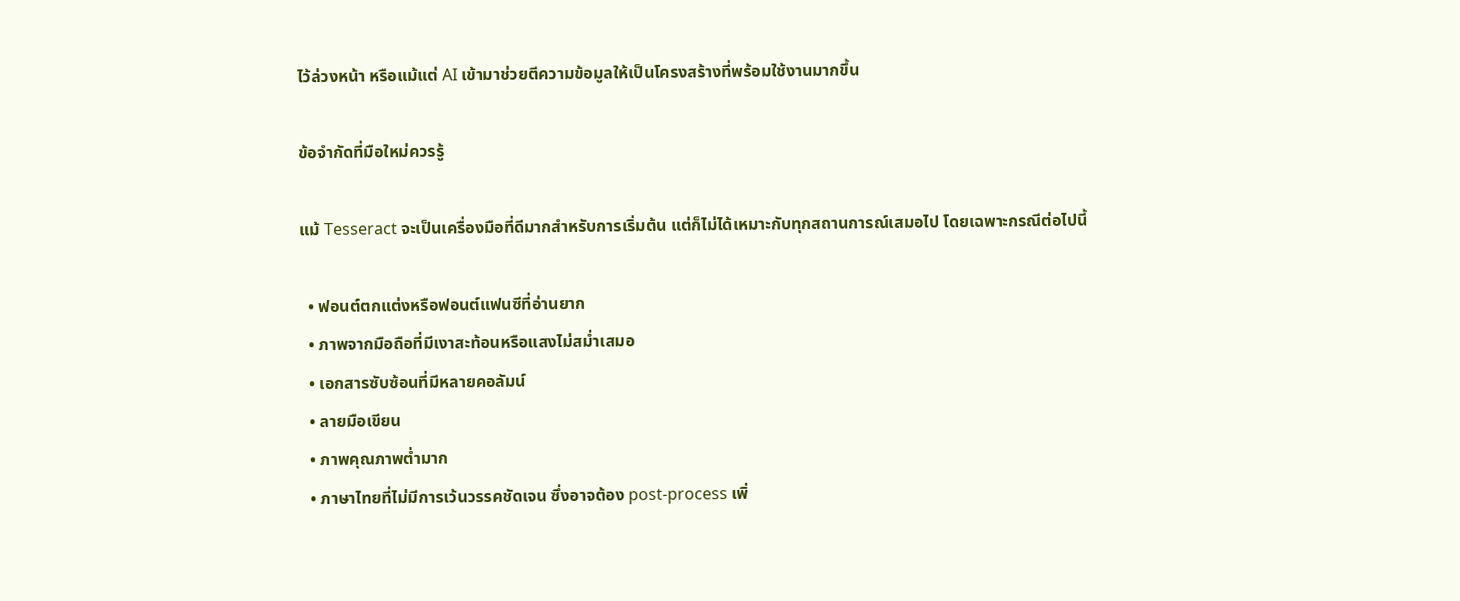ไว้ล่วงหน้า หรือแม้แต่ AI เข้ามาช่วยตีความข้อมูลให้เป็นโครงสร้างที่พร้อมใช้งานมากขึ้น

ข้อจำกัดที่มือใหม่ควรรู้

แม้ Tesseract จะเป็นเครื่องมือที่ดีมากสำหรับการเริ่มต้น แต่ก็ไม่ได้เหมาะกับทุกสถานการณ์เสมอไป โดยเฉพาะกรณีต่อไปนี้

  • ฟอนต์ตกแต่งหรือฟอนต์แฟนซีที่อ่านยาก
  • ภาพจากมือถือที่มีเงาสะท้อนหรือแสงไม่สม่ำเสมอ
  • เอกสารซับซ้อนที่มีหลายคอลัมน์
  • ลายมือเขียน
  • ภาพคุณภาพต่ำมาก
  • ภาษาไทยที่ไม่มีการเว้นวรรคชัดเจน ซึ่งอาจต้อง post-process เพิ่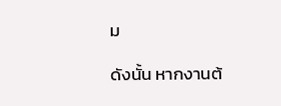ม

ดังนั้น หากงานต้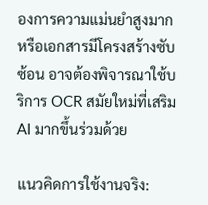องการความแม่นยำสูงมาก หรือเอกสารมีโครงสร้างซับซ้อน อาจต้องพิจารณาใช้บริการ OCR สมัยใหม่ที่เสริม AI มากขึ้นร่วมด้วย

แนวคิดการใช้งานจริง: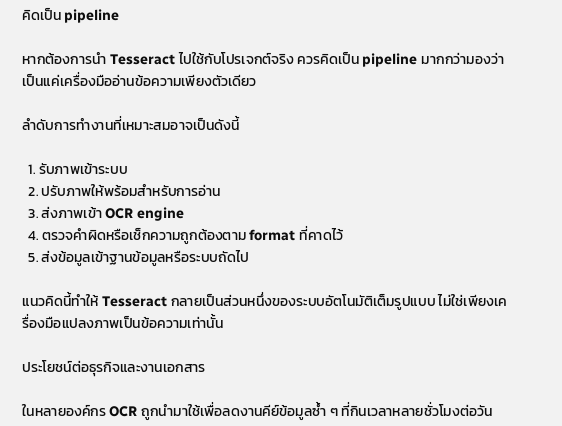คิดเป็น pipeline

หากต้องการนำ Tesseract ไปใช้กับโปรเจกต์จริง ควรคิดเป็น pipeline มากกว่ามองว่าเป็นแค่เครื่องมืออ่านข้อความเพียงตัวเดียว

ลำดับการทำงานที่เหมาะสมอาจเป็นดังนี้

  1. รับภาพเข้าระบบ
  2. ปรับภาพให้พร้อมสำหรับการอ่าน
  3. ส่งภาพเข้า OCR engine
  4. ตรวจคำผิดหรือเช็กความถูกต้องตาม format ที่คาดไว้
  5. ส่งข้อมูลเข้าฐานข้อมูลหรือระบบถัดไป

แนวคิดนี้ทำให้ Tesseract กลายเป็นส่วนหนึ่งของระบบอัตโนมัติเต็มรูปแบบ ไม่ใช่เพียงเครื่องมือแปลงภาพเป็นข้อความเท่านั้น

ประโยชน์ต่อธุรกิจและงานเอกสาร

ในหลายองค์กร OCR ถูกนำมาใช้เพื่อลดงานคีย์ข้อมูลซ้ำ ๆ ที่กินเวลาหลายชั่วโมงต่อวัน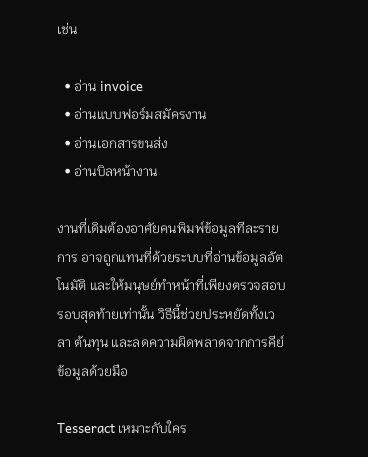เช่น

  • อ่าน invoice
  • อ่านแบบฟอร์มสมัครงาน
  • อ่านเอกสารขนส่ง
  • อ่านบิลหน้างาน

งานที่เดิมต้องอาศัยคนพิมพ์ข้อมูลทีละรายการ อาจถูกแทนที่ด้วยระบบที่อ่านข้อมูลอัตโนมัติ และให้มนุษย์ทำหน้าที่เพียงตรวจสอบรอบสุดท้ายเท่านั้น วิธีนี้ช่วยประหยัดทั้งเวลา ต้นทุน และลดความผิดพลาดจากการคีย์ข้อมูลด้วยมือ

Tesseract เหมาะกับใคร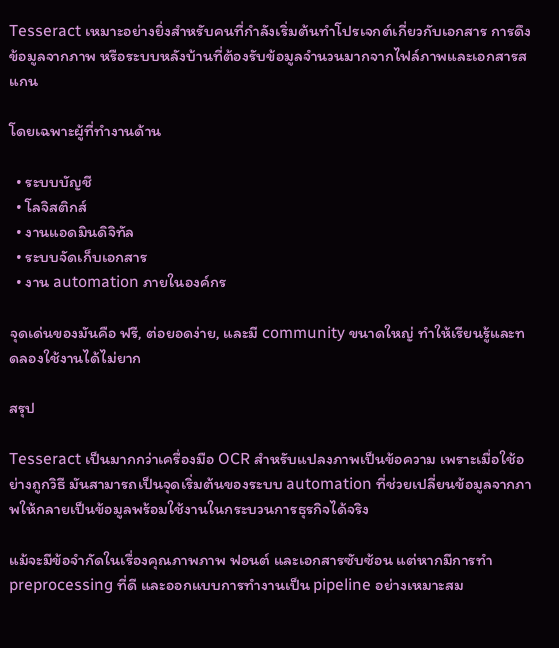Tesseract เหมาะอย่างยิ่งสำหรับคนที่กำลังเริ่มต้นทำโปรเจกต์เกี่ยวกับเอกสาร การดึงข้อมูลจากภาพ หรือระบบหลังบ้านที่ต้องรับข้อมูลจำนวนมากจากไฟล์ภาพและเอกสารสแกน

โดยเฉพาะผู้ที่ทำงานด้าน

  • ระบบบัญชี
  • โลจิสติกส์
  • งานแอดมินดิจิทัล
  • ระบบจัดเก็บเอกสาร
  • งาน automation ภายในองค์กร

จุดเด่นของมันคือ ฟรี, ต่อยอดง่าย, และมี community ขนาดใหญ่ ทำให้เรียนรู้และทดลองใช้งานได้ไม่ยาก

สรุป

Tesseract เป็นมากกว่าเครื่องมือ OCR สำหรับแปลงภาพเป็นข้อความ เพราะเมื่อใช้อย่างถูกวิธี มันสามารถเป็นจุดเริ่มต้นของระบบ automation ที่ช่วยเปลี่ยนข้อมูลจากภาพให้กลายเป็นข้อมูลพร้อมใช้งานในกระบวนการธุรกิจได้จริง

แม้จะมีข้อจำกัดในเรื่องคุณภาพภาพ ฟอนต์ และเอกสารซับซ้อน แต่หากมีการทำ preprocessing ที่ดี และออกแบบการทำงานเป็น pipeline อย่างเหมาะสม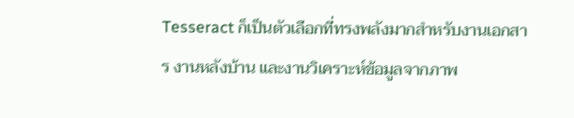Tesseract ก็เป็นตัวเลือกที่ทรงพลังมากสำหรับงานเอกสาร งานหลังบ้าน และงานวิเคราะห์ข้อมูลจากภาพ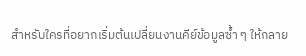สำหรับใครที่อยากเริ่มต้นเปลี่ยนงานคีย์ข้อมูลซ้ำ ๆ ให้กลาย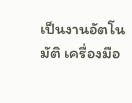เป็นงานอัตโนมัติ เครื่องมือ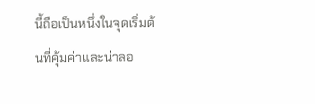นี้ถือเป็นหนึ่งในจุดเริ่มต้นที่คุ้มค่าและน่าลอ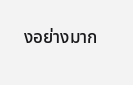งอย่างมาก